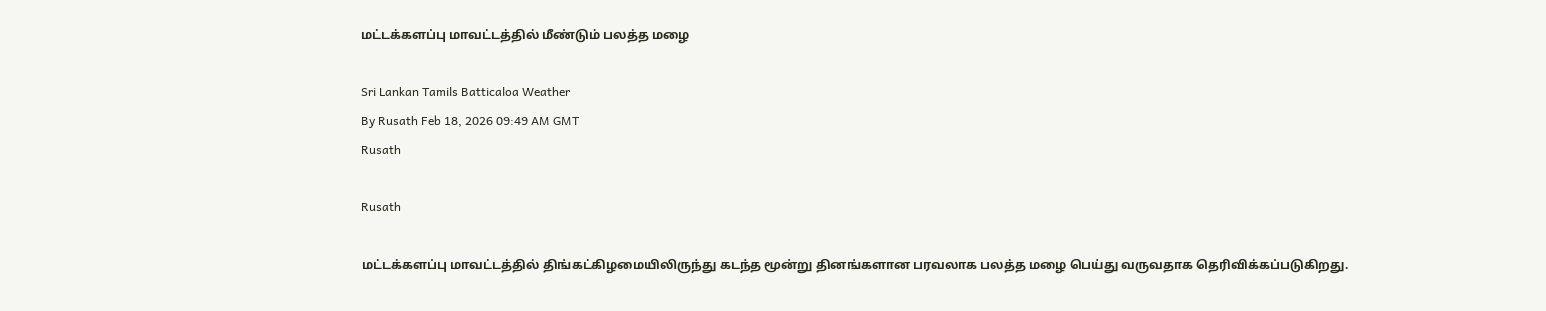மட்டக்களப்பு மாவட்டத்தில் மீண்டும் பலத்த மழை

Sri Lankan Tamils Batticaloa Weather
By Rusath Feb 18, 2026 09:49 AM GMT
Rusath

Rusath

மட்டக்களப்பு மாவட்டத்தில் திங்கட்கிழமையிலிருந்து கடந்த மூன்று தினங்களான பரவலாக பலத்த மழை பெய்து வருவதாக தெரிவிக்கப்படுகிறது.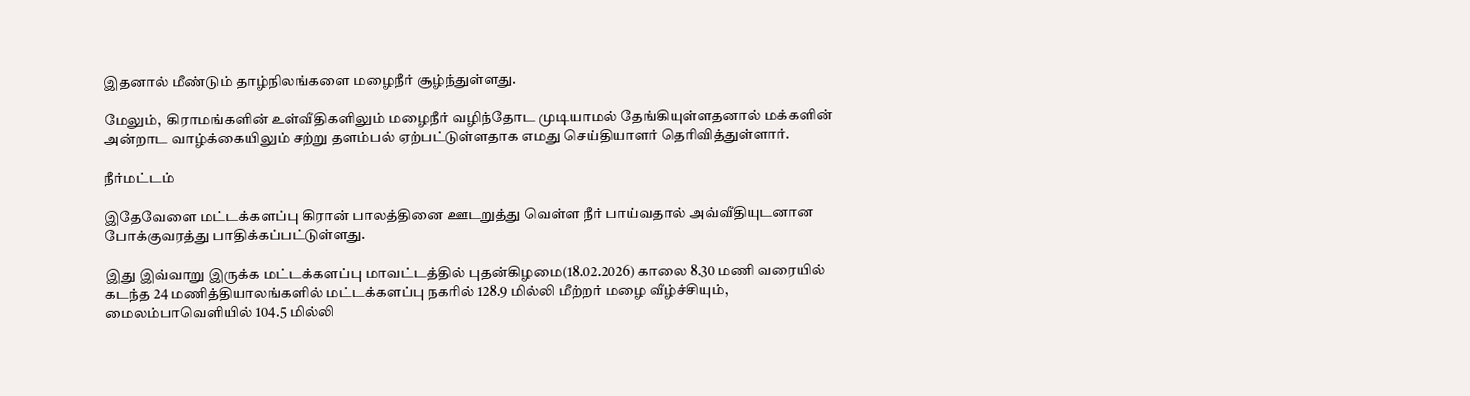இதனால் மீண்டும் தாழ்நிலங்களை மழைநீர் சூழ்ந்துள்ளது.

மேலும்,  கிராமங்களின் உள்வீதிகளிலும் மழைநீர் வழிந்தோட முடியாமல் தேங்கியுள்ளதனால் மக்களின் அன்றாட வாழ்க்கையிலும் சற்று தளம்பல் ஏற்பட்டுள்ளதாக எமது செய்தியாளர் தெரிவித்துள்ளார்.

நீர்மட்டம்

இதேவேளை மட்டக்களப்பு கிரான் பாலத்தினை ஊடறுத்து வெள்ள நீர் பாய்வதால் அவ்வீதியுடனான போக்குவரத்து பாதிக்கப்பட்டுள்ளது.

இது இவ்வாறு இருக்க மட்டக்களப்பு மாவட்டத்தில் புதன்கிழமை(18.02.2026) காலை 8.30 மணி வரையில் கடந்த 24 மணித்தியாலங்களில் மட்டக்களப்பு நகரில் 128.9 மில்லி மீற்றர் மழை வீழ்ச்சியும், மைலம்பாவெளியில் 104.5 மில்லி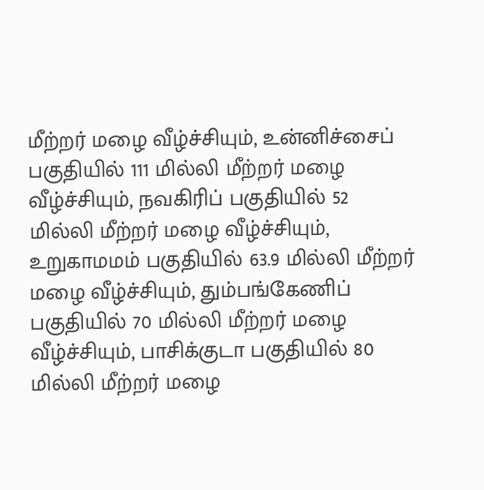மீற்றர் மழை வீழ்ச்சியும், உன்னிச்சைப் பகுதியில் 111 மில்லி மீற்றர் மழை வீழ்ச்சியும், நவகிரிப் பகுதியில் 52 மில்லி மீற்றர் மழை வீழ்ச்சியும், உறுகாமமம் பகுதியில் 63.9 மில்லி மீற்றர் மழை வீழ்ச்சியும், தும்பங்கேணிப் பகுதியில் 70 மில்லி மீற்றர் மழை வீழ்ச்சியும், பாசிக்குடா பகுதியில் 80 மில்லி மீற்றர் மழை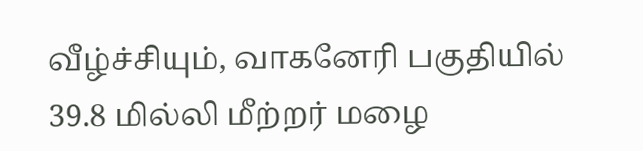வீழ்ச்சியும், வாகனேரி பகுதியில் 39.8 மில்லி மீற்றர் மழை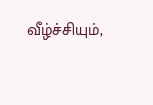வீழ்ச்சியும்,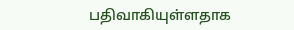பதிவாகியுள்ளதாக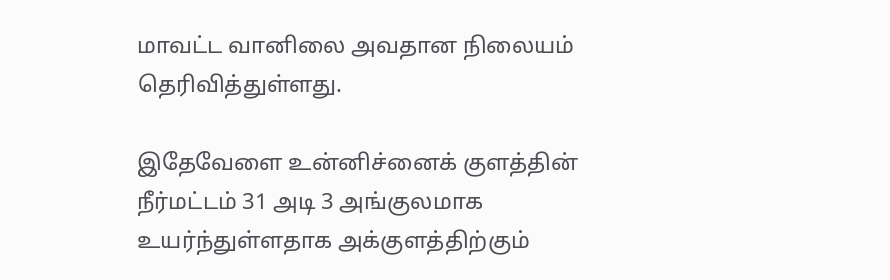மாவட்ட வானிலை அவதான நிலையம் தெரிவித்துள்ளது.

இதேவேளை உன்னிச்னைக் குளத்தின் நீர்மட்டம் 31 அடி 3 அங்குலமாக உயர்ந்துள்ளதாக அக்குளத்திற்கும்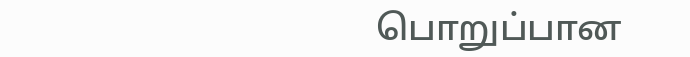பொறுப்பான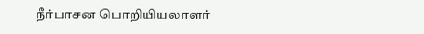நீர்பாசன பொறியியலாளர்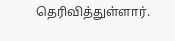தெரிவித்துள்ளார்.